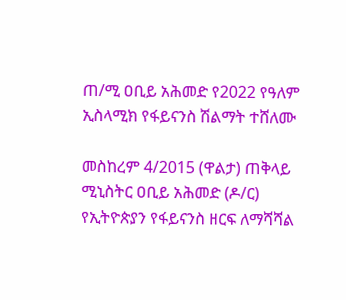ጠ/ሚ ዐቢይ አሕመድ የ2022 የዓለም ኢስላሚክ የፋይናንስ ሽልማት ተሸለሙ

መስከረም 4/2015 (ዋልታ) ጠቅላይ ሚኒስትር ዐቢይ አሕመድ (ዶ/ር) የኢትዮጵያን የፋይናንስ ዘርፍ ለማሻሻል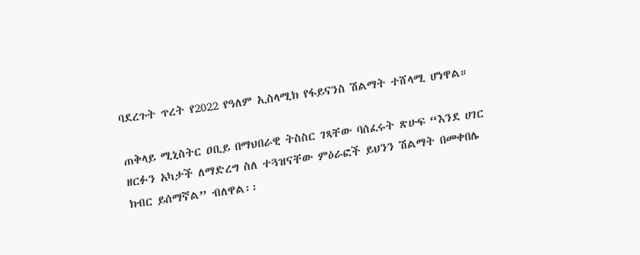ባደረጉት ጥረት የ2022 የዓለም ኢስላሚክ የፋይናንስ ሽልማት ተሸላሚ ሆነዋል።

ጠቅላይ ሚኒስትር ዐቢይ በማህበራዊ ትስስር ገጻቸው ባሰፈሩት ጽሁፍ “እንደ ሀገር ዘርፉን አካታች ለማድረግ ስለ ተጓዝናቸው ምዕራፎች ይህንን ሽልማት በመቀበሌ ክብር ይሰማኛል” ብለዋል፡፡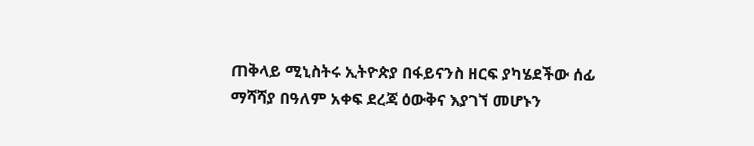ጠቅላይ ሚኒስትሩ ኢትዮጵያ በፋይናንስ ዘርፍ ያካሄደችው ሰፊ ማሻሻያ በዓለም አቀፍ ደረጃ ዕውቅና እያገኘ መሆኑን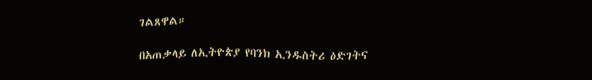ገልጸዋል።

በአጠቃላይ ለኢትዮጵያ የባንክ ኢንዱስትሪ ዕድገትና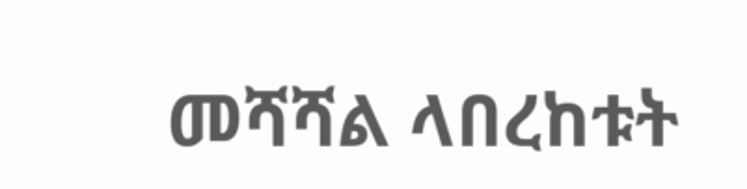መሻሻል ላበረከቱት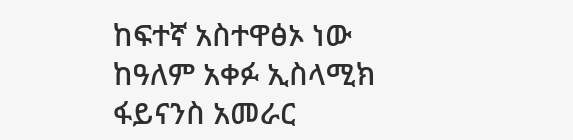ከፍተኛ አስተዋፅኦ ነው ከዓለም አቀፉ ኢስላሚክ ፋይናንስ አመራር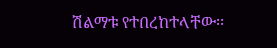ሽልማቱ የተበረከተላቸው፡፡